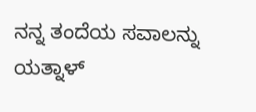ನನ್ನ ತಂದೆಯ ಸವಾಲನ್ನು ಯತ್ನಾಳ್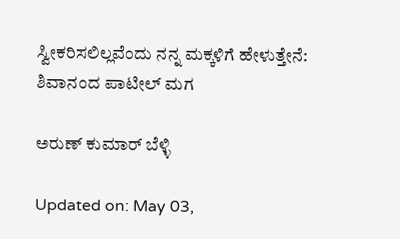ಸ್ವೀಕರಿಸಲಿಲ್ಲವೆಂದು ನನ್ನ ಮಕ್ಕಳಿಗೆ ಹೇಳುತ್ತೇನೆ: ಶಿವಾನಂದ ಪಾಟೀಲ್ ಮಗ

ಅರುಣ್ ಕುಮಾರ್ ಬೆಳ್ಳಿ

Updated on: May 03,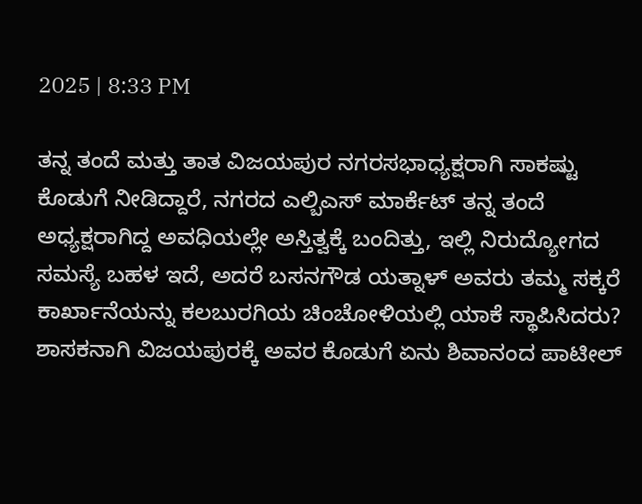2025 | 8:33 PM

ತನ್ನ ತಂದೆ ಮತ್ತು ತಾತ ವಿಜಯಪುರ ನಗರಸಭಾಧ್ಯಕ್ಷರಾಗಿ ಸಾಕಷ್ಟು ಕೊಡುಗೆ ನೀಡಿದ್ದಾರೆ, ನಗರದ ಎಲ್ಬಿಎಸ್ ಮಾರ್ಕೆಟ್ ತನ್ನ ತಂದೆ ಅಧ್ಯಕ್ಷರಾಗಿದ್ದ ಅವಧಿಯಲ್ಲೇ ಅಸ್ತಿತ್ವಕ್ಕೆ ಬಂದಿತ್ತು, ಇಲ್ಲಿ ನಿರುದ್ಯೋಗದ ಸಮಸ್ಯೆ ಬಹಳ ಇದೆ, ಅದರೆ ಬಸನಗೌಡ ಯತ್ನಾಳ್ ಅವರು ತಮ್ಮ ಸಕ್ಕರೆ ಕಾರ್ಖಾನೆಯನ್ನು ಕಲಬುರಗಿಯ ಚಿಂಚೋಳಿಯಲ್ಲಿ ಯಾಕೆ ಸ್ಥಾಪಿಸಿದರು? ಶಾಸಕನಾಗಿ ವಿಜಯಪುರಕ್ಕೆ ಅವರ ಕೊಡುಗೆ ಏನು ಶಿವಾನಂದ ಪಾಟೀಲ್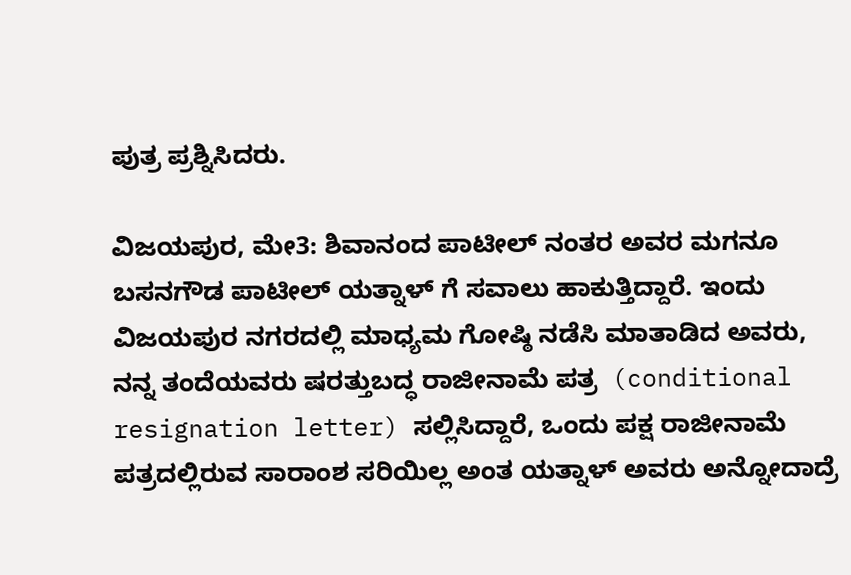ಪುತ್ರ ಪ್ರಶ್ನಿಸಿದರು.

ವಿಜಯಪುರ, ಮೇ3: ಶಿವಾನಂದ ಪಾಟೀಲ್ ನಂತರ ಅವರ ಮಗನೂ ಬಸನಗೌಡ ಪಾಟೀಲ್ ಯತ್ನಾಳ್ ಗೆ ಸವಾಲು ಹಾಕುತ್ತಿದ್ದಾರೆ. ಇಂದು ವಿಜಯಪುರ ನಗರದಲ್ಲಿ ಮಾಧ್ಯಮ ಗೋಷ್ಠಿ ನಡೆಸಿ ಮಾತಾಡಿದ ಅವರು, ನನ್ನ ತಂದೆಯವರು ಷರತ್ತುಬದ್ಧ ರಾಜೀನಾಮೆ ಪತ್ರ  (conditional resignation letter) ಸಲ್ಲಿಸಿದ್ದಾರೆ, ಒಂದು ಪಕ್ಷ ರಾಜೀನಾಮೆ ಪತ್ರದಲ್ಲಿರುವ ಸಾರಾಂಶ ಸರಿಯಿಲ್ಲ ಅಂತ ಯತ್ನಾಳ್ ಅವರು ಅನ್ನೋದಾದ್ರೆ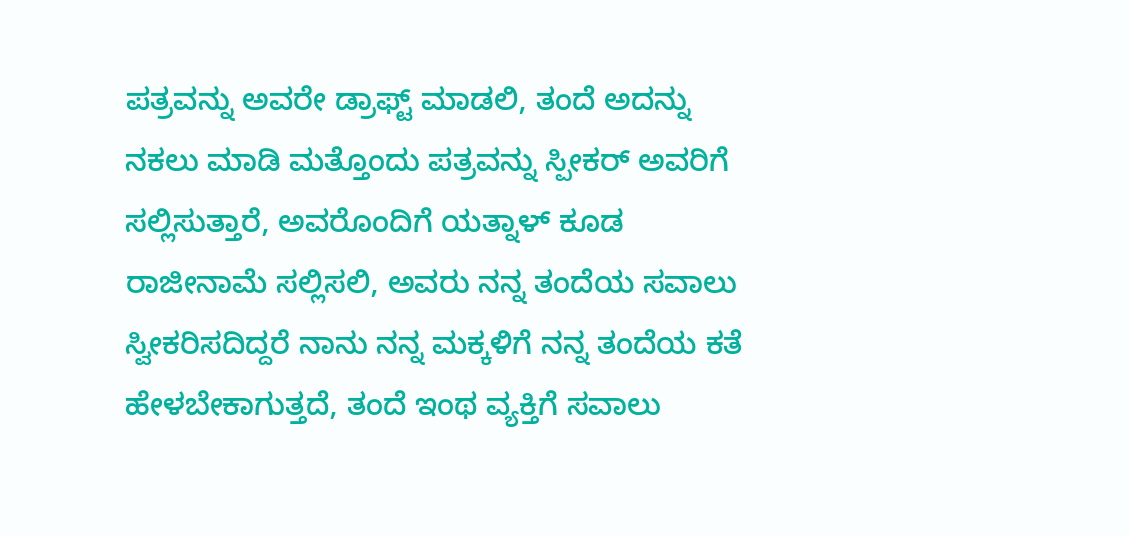ಪತ್ರವನ್ನು ಅವರೇ ಡ್ರಾಫ್ಟ್ ಮಾಡಲಿ, ತಂದೆ ಅದನ್ನು ನಕಲು ಮಾಡಿ ಮತ್ತೊಂದು ಪತ್ರವನ್ನು ಸ್ಪೀಕರ್ ಅವರಿಗೆ ಸಲ್ಲಿಸುತ್ತಾರೆ, ಅವರೊಂದಿಗೆ ಯತ್ನಾಳ್ ಕೂಡ ರಾಜೀನಾಮೆ ಸಲ್ಲಿಸಲಿ, ಅವರು ನನ್ನ ತಂದೆಯ ಸವಾಲು ಸ್ವೀಕರಿಸದಿದ್ದರೆ ನಾನು ನನ್ನ ಮಕ್ಕಳಿಗೆ ನನ್ನ ತಂದೆಯ ಕತೆ ಹೇಳಬೇಕಾಗುತ್ತದೆ, ತಂದೆ ಇಂಥ ವ್ಯಕ್ತಿಗೆ ಸವಾಲು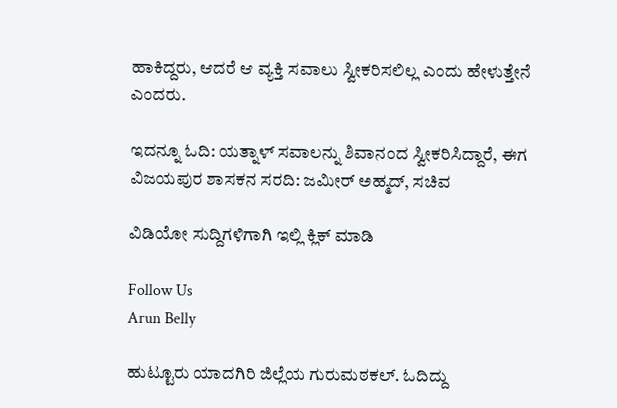ಹಾಕಿದ್ದರು, ಆದರೆ ಆ ವ್ಯಕ್ತಿ ಸವಾಲು ಸ್ವೀಕರಿಸಲಿಲ್ಲ ಎಂದು ಹೇಳುತ್ತೇನೆ ಎಂದರು.

ಇದನ್ನೂ ಓದಿ: ಯತ್ನಾಳ್ ಸವಾಲನ್ನು ಶಿವಾನಂದ ಸ್ವೀಕರಿಸಿದ್ದಾರೆ, ಈಗ ವಿಜಯಪುರ ಶಾಸಕನ ಸರದಿ: ಜಮೀರ್ ಅಹ್ಮದ್, ಸಚಿವ

ವಿಡಿಯೋ ಸುದ್ದಿಗಳಿಗಾಗಿ ಇಲ್ಲಿ ಕ್ಲಿಕ್ ಮಾಡಿ

Follow Us
Arun Belly

ಹುಟ್ಟೂರು ಯಾದಗಿರಿ ಜಿಲ್ಲೆಯ ಗುರುಮಠಕಲ್. ಓದಿದ್ದು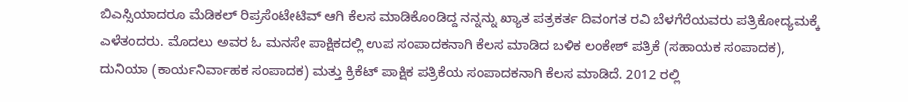ಬಿಎಸ್ಸಿಯಾದರೂ ಮೆಡಿಕಲ್ ರಿಪ್ರಸೆಂಟೇಟಿವ್ ಆಗಿ ಕೆಲಸ ಮಾಡಿಕೊಂಡಿದ್ದ ನನ್ನನ್ನು ಖ್ಯಾತ ಪತ್ರಕರ್ತ ದಿವಂಗತ ರವಿ ಬೆಳಗೆರೆಯವರು ಪತ್ರಿಕೋದ್ಯಮಕ್ಕೆ ಎಳೆತಂದರು. ಮೊದಲು ಅವರ ಓ ಮನಸೇ ಪಾಕ್ಷಿಕದಲ್ಲಿ ಉಪ ಸಂಪಾದಕನಾಗಿ ಕೆಲಸ ಮಾಡಿದ ಬಳಿಕ ಲಂಕೇಶ್ ಪತ್ರಿಕೆ (ಸಹಾಯಕ ಸಂಪಾದಕ), ದುನಿಯಾ (ಕಾರ್ಯನಿರ್ವಾಹಕ ಸಂಪಾದಕ) ಮತ್ತು ಕ್ರಿಕೆಟ್ ಪಾಕ್ಷಿಕ ಪತ್ರಿಕೆಯ ಸಂಪಾದಕನಾಗಿ ಕೆಲಸ ಮಾಡಿದೆ. 2012 ರಲ್ಲಿ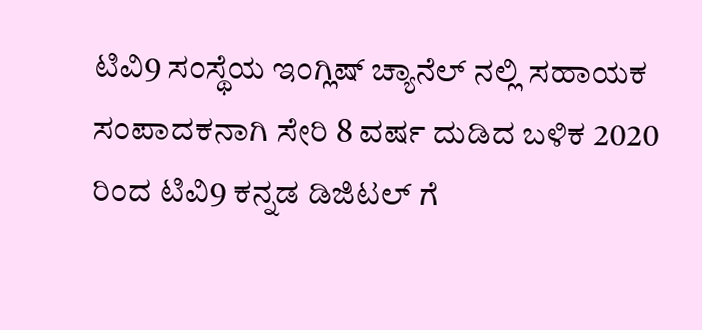ಟಿವಿ9 ಸಂಸ್ಥೆಯ ಇಂಗ್ಲಿಷ್ ಚ್ಯಾನೆಲ್ ನಲ್ಲಿ ಸಹಾಯಕ ಸಂಪಾದಕನಾಗಿ ಸೇರಿ 8 ವರ್ಷ ದುಡಿದ ಬಳಿಕ 2020 ರಿಂದ ಟಿವಿ9 ಕನ್ನಡ ಡಿಜಿಟಲ್ ಗೆ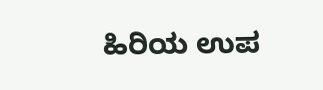ಹಿರಿಯ ಉಪ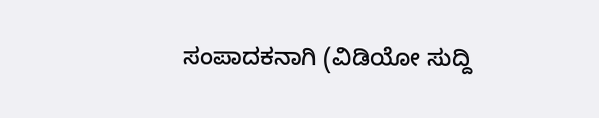ಸಂಪಾದಕನಾಗಿ (ವಿಡಿಯೋ ಸುದ್ದಿ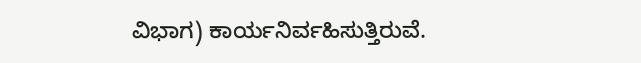ವಿಭಾಗ) ಕಾರ್ಯನಿರ್ವಹಿಸುತ್ತಿರುವೆ.